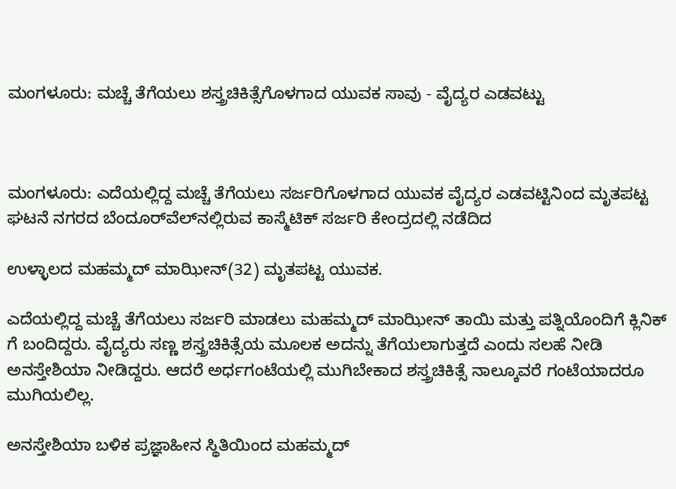ಮಂಗಳೂರು: ಮಚ್ಚೆ ತೆಗೆಯಲು ಶಸ್ತ್ರಚಿಕಿತ್ಸೆಗೊಳಗಾದ ಯುವಕ ಸಾವು - ವೈದ್ಯರ ಎಡವಟ್ಟು



ಮಂಗಳೂರು: ಎದೆಯಲ್ಲಿದ್ದ ಮಚ್ಚೆ ತೆಗೆಯಲು ಸರ್ಜರಿಗೊಳಗಾದ ಯುವಕ ವೈದ್ಯರ ಎಡವಟ್ಟಿನಿಂದ ಮೃತಪಟ್ಟ ಘಟನೆ ನಗರದ ಬೆಂದೂರ್‌ವೆಲ್‌ನಲ್ಲಿರುವ ಕಾಸ್ಮೆಟಿಕ್ ಸರ್ಜರಿ ಕೇಂದ್ರದಲ್ಲಿ ನಡೆದಿದ

ಉಳ್ಳಾಲದ ಮಹಮ್ಮದ್ ಮಾಝೀನ್(32) ಮೃತಪಟ್ಟ ಯುವಕ.

ಎದೆಯಲ್ಲಿದ್ದ ಮಚ್ಚೆ ತೆಗೆಯಲು ಸರ್ಜರಿ ಮಾಡಲು ಮಹಮ್ಮದ್ ಮಾಝೀನ್ ತಾಯಿ ಮತ್ತು ಪತ್ನಿಯೊಂದಿಗೆ ಕ್ಲಿನಿಕ್ ಗೆ ಬಂದಿದ್ದರು. ವೈದ್ಯರು ಸಣ್ಣ ಶಸ್ತ್ರಚಿಕಿತ್ಸೆಯ ಮೂಲಕ ಅದನ್ನು ತೆಗೆಯಲಾಗುತ್ತದೆ ಎಂದು ಸಲಹೆ ನೀಡಿ ಅನಸ್ತೇಶಿಯಾ ನೀಡಿದ್ದರು. ಆದರೆ ಅರ್ಧಗಂಟೆಯಲ್ಲಿ ಮುಗಿಬೇಕಾದ ಶಸ್ತ್ರಚಿಕಿತ್ಸೆ ನಾಲ್ಕೂವರೆ ಗಂಟೆಯಾದರೂ ಮುಗಿಯಲಿಲ್ಲ.

ಅನಸ್ತೇಶಿಯಾ ಬಳಿಕ ಪ್ರಜ್ಞಾಹೀನ‌ ಸ್ಥಿತಿಯಿಂದ ಮಹಮ್ಮದ್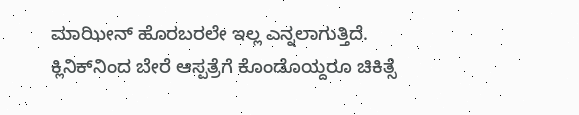ಮಾಝೀನ್ ಹೊರಬರಲೇ ಇಲ್ಲ ಎನ್ನಲಾಗುತ್ತಿದೆ. ಕ್ಲಿನಿಕ್‌ನಿಂದ ಬೇರೆ ಆಸ್ಪತ್ರೆಗೆ ಕೊಂಡೊಯ್ದರೂ ಚಿಕಿತ್ಸೆ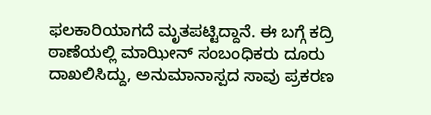ಫಲಕಾರಿಯಾಗದೆ ಮೃತಪಟ್ಟಿದ್ದಾನೆ. ಈ ಬಗ್ಗೆ ಕದ್ರಿ ಠಾಣೆಯಲ್ಲಿ ಮಾಝೀನ್ ಸಂಬಂಧಿಕರು ದೂರು ದಾಖಲಿಸಿದ್ದು, ಅನುಮಾನಾಸ್ಪದ ಸಾವು ಪ್ರಕರಣ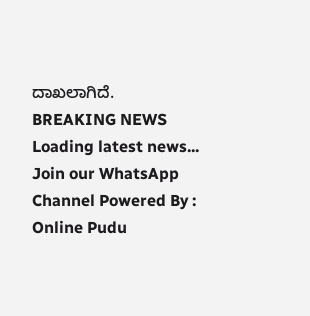ದಾಖಲಾಗಿದೆ.
BREAKING NEWS
Loading latest news...
Join our WhatsApp Channel Powered By : Online Pudu